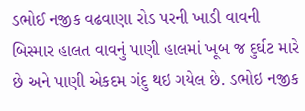ડભોઈ નજીક વઢવાણા રોડ પરની ખાડી વાવની બિસ્માર હાલત વાવનું પાણી હાલમાં ખૂબ જ દુર્ઘટ મારે છે અને પાણી એકદમ ગંદુ થઇ ગયેલ છે. ડભોઇ નજીક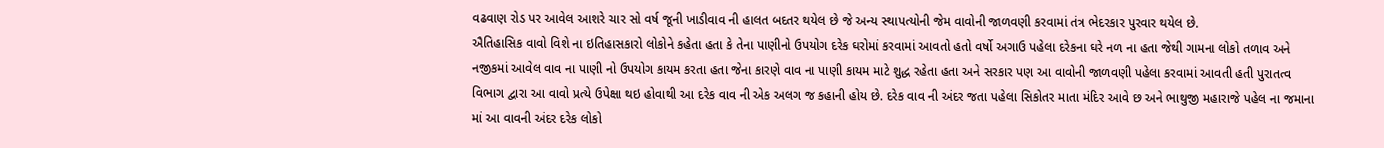વઢવાણ રોડ પર આવેલ આશરે ચાર સો વર્ષ જૂની ખાડીવાવ ની હાલત બદતર થયેલ છે જે અન્ય સ્થાપત્યોની જેમ વાવોની જાળવણી કરવામાં તંત્ર ભેદરકાર પુરવાર થયેલ છે.
ઐતિહાસિક વાવો વિશે ના ઇતિહાસકારો લોકોને કહેતા હતા કે તેના પાણીનો ઉપયોગ દરેક ઘરોમાં કરવામાં આવતો હતો વર્ષો અગાઉ પહેલા દરેકના ઘરે નળ ના હતા જેથી ગામના લોકો તળાવ અને નજીકમાં આવેલ વાવ ના પાણી નો ઉપયોગ કાયમ કરતા હતા જેના કારણે વાવ ના પાણી કાયમ માટે શુદ્ધ રહેતા હતા અને સરકાર પણ આ વાવોની જાળવણી પહેલા કરવામાં આવતી હતી પુરાતત્વ વિભાગ દ્વારા આ વાવો પ્રત્યે ઉપેક્ષા થઇ હોવાથી આ દરેક વાવ ની એક અલગ જ કહાની હોય છે. દરેક વાવ ની અંદર જતા પહેલા સિકોતર માતા મંદિર આવે છ અને ભાથુજી મહારાજે પહેલ ના જમાના માં આ વાવની અંદર દરેક લોકો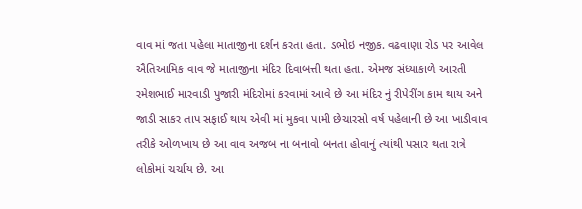વાવ માં જતા પહેલા માતાજીના દર્શન કરતા હતા. ડભોઇ નજીક. વઢવાણા રોડ પર આવેલ ઐતિઆમિક વાવ જે માતાજીના મંદિર દિવાબત્તી થતા હતા. એમજ સંધ્યાકાળે આરતી રમેશભાઈ મારવાડી પુજારી મંદિરોમાં કરવામાં આવે છે આ મંદિર નું રીપેરીંગ કામ થાય અને જાડી સાકર તાપ સફાઈ થાય એવી માં મુકવા પામી છેચારસો વર્ષ પહેલાની છે આ ખાડીવાવ તરીકે ઓળખાય છે આ વાવ અજબ ના બનાવો બનતા હોવાનું ત્યાંથી પસાર થતા રાત્રે લોકોમાં ચર્ચાય છે. આ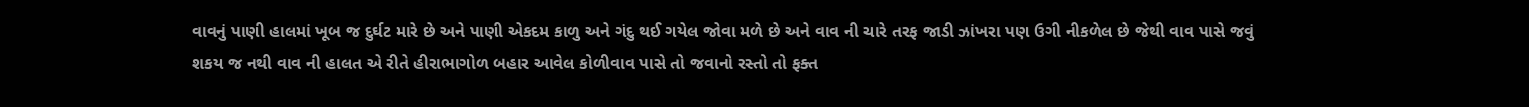વાવનું પાણી હાલમાં ખૂબ જ દુર્ઘટ મારે છે અને પાણી એકદમ કાળુ અને ગંદુ થઈ ગયેલ જોવા મળે છે અને વાવ ની ચારે તરફ જાડી ઝાંખરા પણ ઉગી નીકળેલ છે જેથી વાવ પાસે જવું શકય જ નથી વાવ ની હાલત એ રીતે હીરાભાગોળ બહાર આવેલ કોળીવાવ પાસે તો જવાનો રસ્તો તો ફક્ત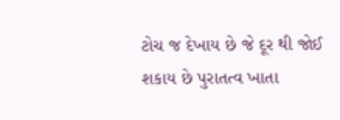ટોચ જ દેખાય છે જે દૂર થી જોઈ શકાય છે પુરાતત્વ ખાતા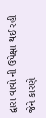દ્વારા વાવો ની ઉપેક્ષા થઈ રહી જેને કારણે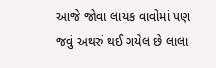આજે જોવા લાયક વાવોમાં પણ જવું અથરું થઈ ગયેલ છે લાલા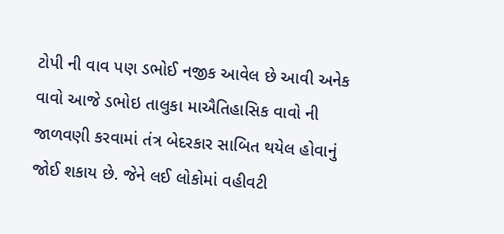ટોપી ની વાવ પણ ડભોઈ નજીક આવેલ છે આવી અનેક વાવો આજે ડભોઇ તાલુકા માઐતિહાસિક વાવો ની જાળવણી કરવામાં તંત્ર બેદરકાર સાબિત થયેલ હોવાનું જોઈ શકાય છે. જેને લઈ લોકોમાં વહીવટી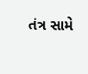તંત્ર સામે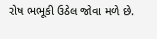રોષ ભભૂકી ઉઠેલ જોવા મળે છે.